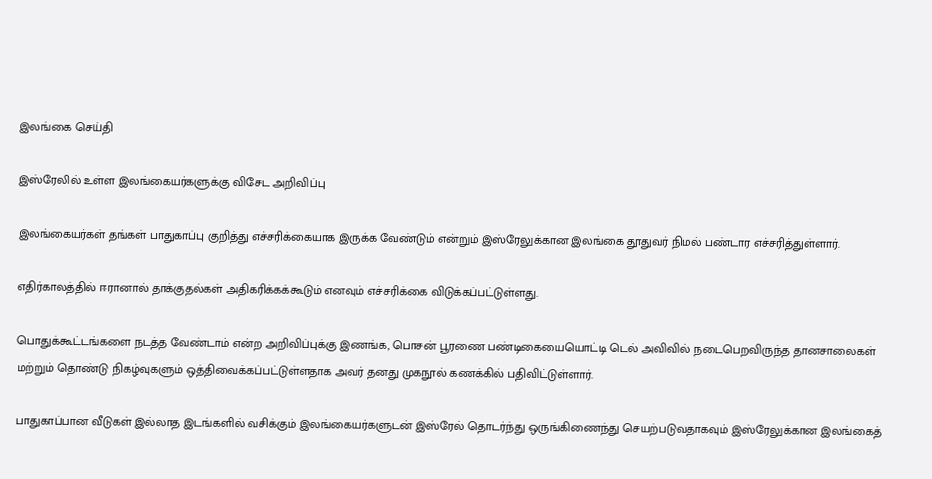இலங்கை செய்தி

இஸ்ரேலில் உள்ள இலங்கையர்களுக்கு விசேட அறிவிப்பு

இலங்கையர்கள் தங்கள் பாதுகாப்பு குறித்து எச்சரிக்கையாக இருக்க வேண்டும் என்றும் இஸ்ரேலுக்கான இலங்கை தூதுவர் நிமல் பண்டார எச்சரித்துள்ளார்.

எதிர்காலத்தில் ஈரானால் தாக்குதல்கள் அதிகரிக்கக்கூடும் எனவும் எச்சரிக்கை விடுக்கப்பட்டுள்ளது.

பொதுக்கூட்டங்களை நடத்த வேண்டாம் என்ற அறிவிப்புக்கு இணங்க, பொசன் பூரணை பண்டிகையையொட்டி டெல் அவிவில் நடைபெறவிருந்த தானசாலைகள் மற்றும் தொண்டு நிகழ்வுகளும் ஒத்திவைக்கப்பட்டுள்ளதாக அவர் தனது முகநூல் கணக்கில் பதிவிட்டுள்ளார்.

பாதுகாப்பான வீடுகள் இல்லாத இடங்களில் வசிக்கும் இலங்கையர்களுடன் இஸ்ரேல் தொடர்ந்து ஒருங்கிணைந்து செயற்படுவதாகவும் இஸ்ரேலுக்கான இலங்கைத்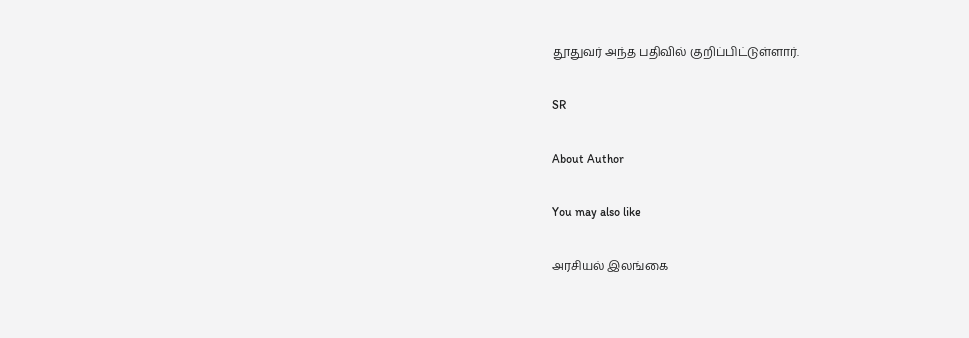தூதுவர் அந்த பதிவில் குறிப்பிட்டுள்ளார்.

SR

About Author

You may also like

அரசியல் இலங்கை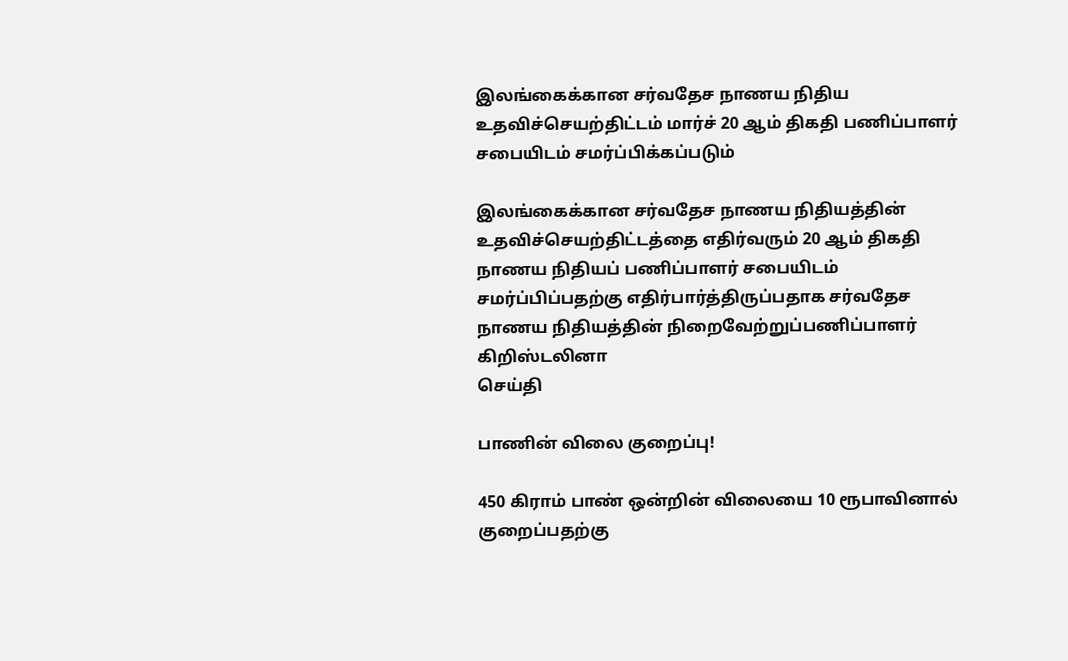இலங்கைக்கான சர்வதேச நாணய நிதிய உதவிச்செயற்திட்டம் மார்ச் 20 ஆம் திகதி பணிப்பாளர் சபையிடம் சமர்ப்பிக்கப்படும்

இலங்கைக்கான சர்வதேச நாணய நிதியத்தின் உதவிச்செயற்திட்டத்தை எதிர்வரும் 20 ஆம் திகதி நாணய நிதியப் பணிப்பாளர் சபையிடம் சமர்ப்பிப்பதற்கு எதிர்பார்த்திருப்பதாக சர்வதேச நாணய நிதியத்தின் நிறைவேற்றுப்பணிப்பாளர் கிறிஸ்டலினா
செய்தி

பாணின் விலை குறைப்பு!

450 கிராம் பாண் ஒன்றின் விலையை 10 ரூபாவினால் குறைப்பதற்கு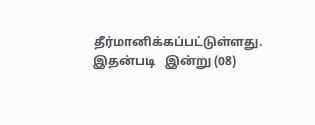தீர்மானிக்கப்பட்டுள்ளது. இதன்படி   இன்று (08)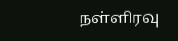நள்ளிரவு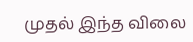முதல் இந்த விலை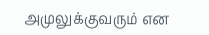அமுலுக்குவரும் என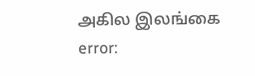அகில இலங்கை
error: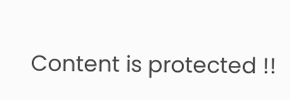Content is protected !!